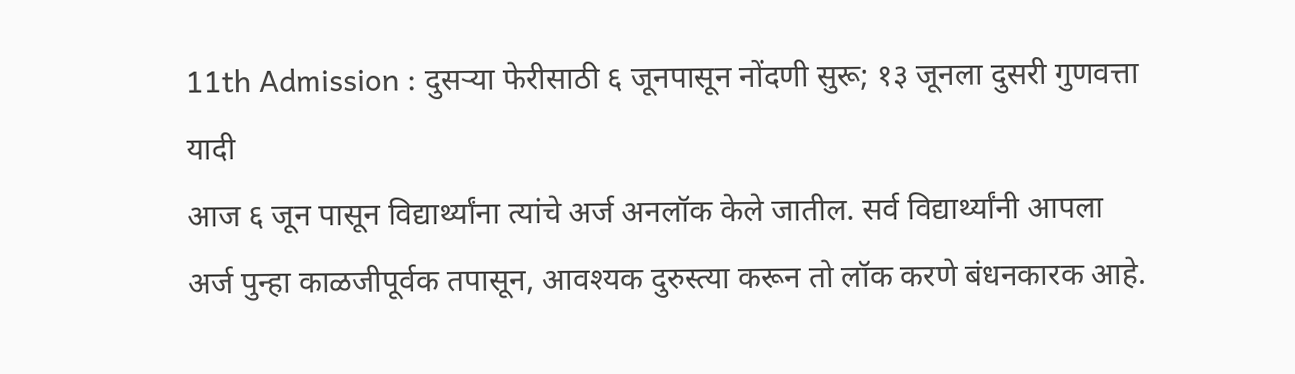11th Admission : दुसऱ्या फेरीसाठी ६ जूनपासून नोंदणी सुरू; १३ जूनला दुसरी गुणवत्ता यादी
आज ६ जून पासून विद्यार्थ्यांना त्यांचे अर्ज अनलॉक केले जातील. सर्व विद्यार्थ्यांनी आपला अर्ज पुन्हा काळजीपूर्वक तपासून, आवश्यक दुरुस्त्या करून तो लॉक करणे बंधनकारक आहे.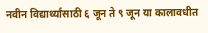नवीन विद्यार्थ्यांसाठी ६ जून ते ९ जून या कालावधीत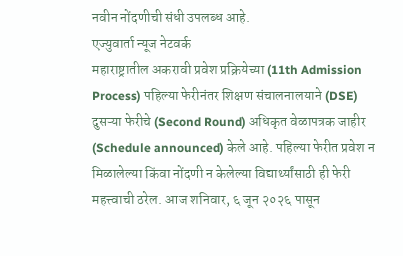नवीन नोंदणीची संधी उपलब्ध आहे.
एज्युवार्ता न्यूज नेटवर्क
महाराष्ट्रातील अकरावी प्रवेश प्रक्रियेच्या (11th Admission Process) पहिल्या फेरीनंतर शिक्षण संचालनालयाने (DSE) दुसऱ्या फेरीचे (Second Round) अधिकृत वेळापत्रक जाहीर (Schedule announced) केले आहे. पहिल्या फेरीत प्रवेश न मिळालेल्या किंवा नोंदणी न केलेल्या विद्यार्थ्यांसाठी ही फेरी महत्त्वाची ठरेल. आज शनिवार, ६ जून २०२६ पासून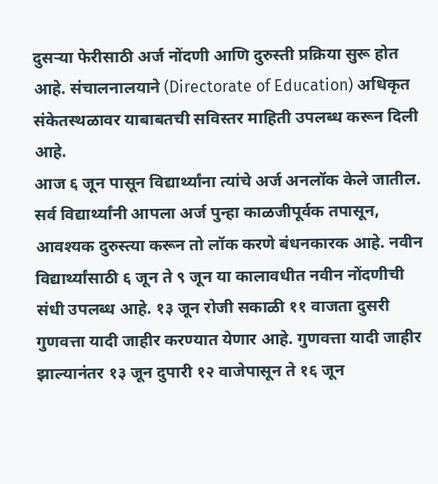दुसऱ्या फेरीसाठी अर्ज नोंदणी आणि दुरुस्ती प्रक्रिया सुरू होत आहे. संचालनालयाने (Directorate of Education) अधिकृत संकेतस्थळावर याबाबतची सविस्तर माहिती उपलब्ध करून दिली आहे.
आज ६ जून पासून विद्यार्थ्यांना त्यांचे अर्ज अनलॉक केले जातील. सर्व विद्यार्थ्यांनी आपला अर्ज पुन्हा काळजीपूर्वक तपासून, आवश्यक दुरुस्त्या करून तो लॉक करणे बंधनकारक आहे. नवीन विद्यार्थ्यांसाठी ६ जून ते ९ जून या कालावधीत नवीन नोंदणीची संधी उपलब्ध आहे. १३ जून रोजी सकाळी ११ वाजता दुसरी गुणवत्ता यादी जाहीर करण्यात येणार आहे. गुणवत्ता यादी जाहीर झाल्यानंतर १३ जून दुपारी १२ वाजेपासून ते १६ जून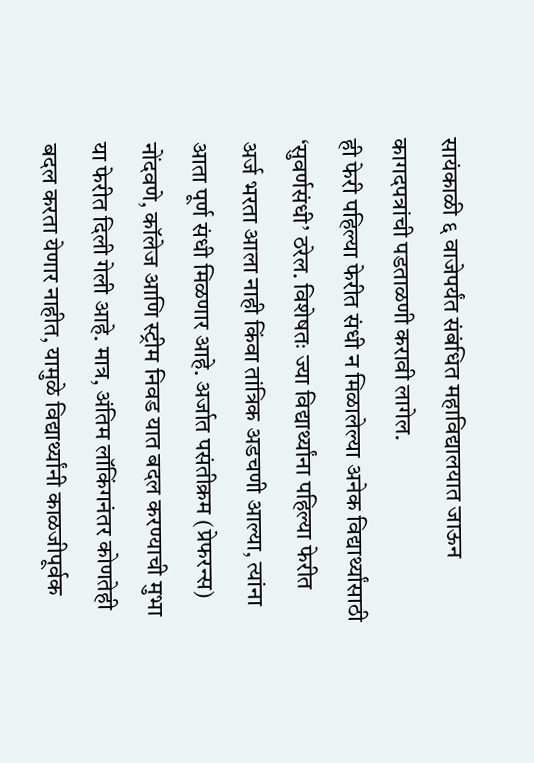सायंकाळी ६ वाजेपर्यंत संबंधित महाविद्यालयात जाऊन कागदपत्रांची पडताळणी करावी लागेल.
ही फेरी पहिल्या फेरीत संधी न मिळालेल्या अनेक विद्यार्थ्यांसाठी ‘सुवर्णसंधी’ ठरेल. विशेषतः ज्या विद्यार्थ्यांना पहिल्या फेरीत अर्ज भरता आला नाही किंवा तांत्रिक अडचणी आल्या, त्यांना आता पूर्ण संधी मिळणार आहे. अर्जात पसंतीक्रम (प्रेफरन्स) नोंदवणे, कॉलेज आणि स्ट्रीम निवड यात बदल करण्याची मुभा या फेरीत दिली गेली आहे. मात्र, अंतिम लॉकिंगनंतर कोणतेही बदल करता येणार नाहीत, यामुळे विद्यार्थ्यांनी काळजीपूर्वक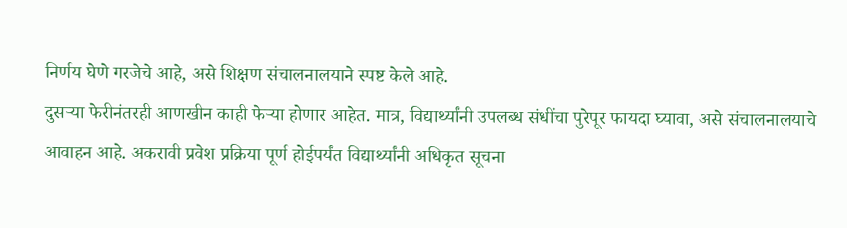निर्णय घेणे गरजेचे आहे, असे शिक्षण संचालनालयाने स्पष्ट केले आहे.
दुसऱ्या फेरीनंतरही आणखीन काही फेऱ्या होणार आहेत. मात्र, विद्यार्थ्यांनी उपलब्ध संधींचा पुरेपूर फायदा घ्यावा, असे संचालनालयाचे आवाहन आहे. अकरावी प्रवेश प्रक्रिया पूर्ण होईपर्यंत विद्यार्थ्यांनी अधिकृत सूचना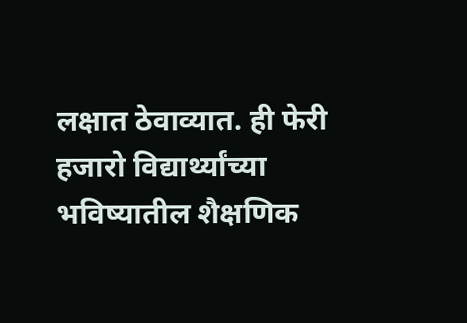लक्षात ठेवाव्यात. ही फेरी हजारो विद्यार्थ्यांच्या भविष्यातील शैक्षणिक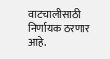वाटचालीसाठी निर्णायक ठरणार आहे.